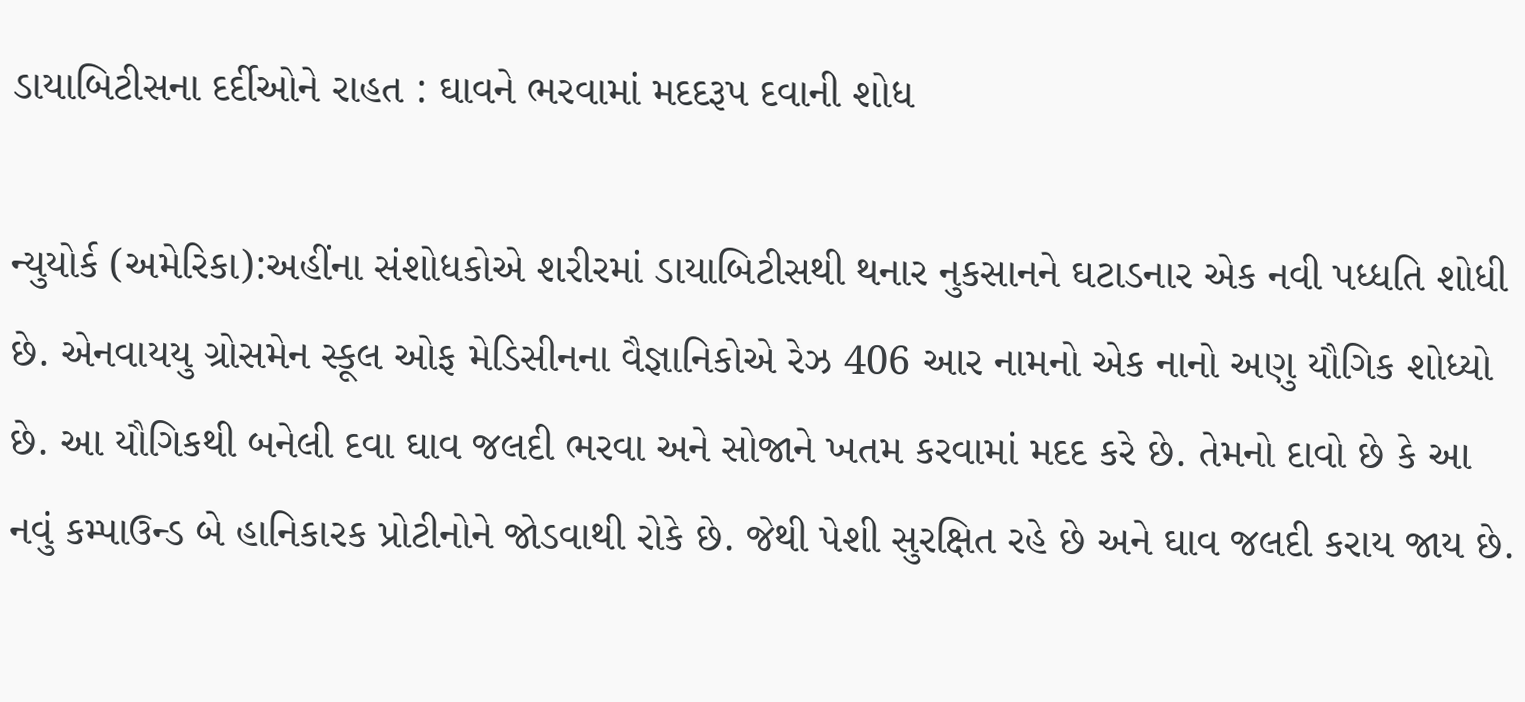ડાયાબિટીસના દર્દીઓને રાહત : ઘાવને ભરવામાં મદદરૂપ દવાની શોધ

ન્યુયોર્ક (અમેરિકા):અહીંના સંશોધકોએ શરીરમાં ડાયાબિટીસથી થનાર નુકસાનને ઘટાડનાર એક નવી પધ્ધતિ શોધી છે. એનવાયયુ ગ્રોસમેન સ્કૂલ ઓફ મેડિસીનના વૈજ્ઞાનિકોએ રેઝ 406 આર નામનો એક નાનો અણુ યૌગિક શોધ્યો છે. આ યૌગિકથી બનેલી દવા ઘાવ જલદી ભરવા અને સોજાને ખતમ કરવામાં મદદ કરે છે. તેમનો દાવો છે કે આ નવું કમ્પાઉન્ડ બે હાનિકારક પ્રોટીનોને જોડવાથી રોકે છે. જેથી પેશી સુરક્ષિત રહે છે અને ઘાવ જલદી કરાય જાય છે.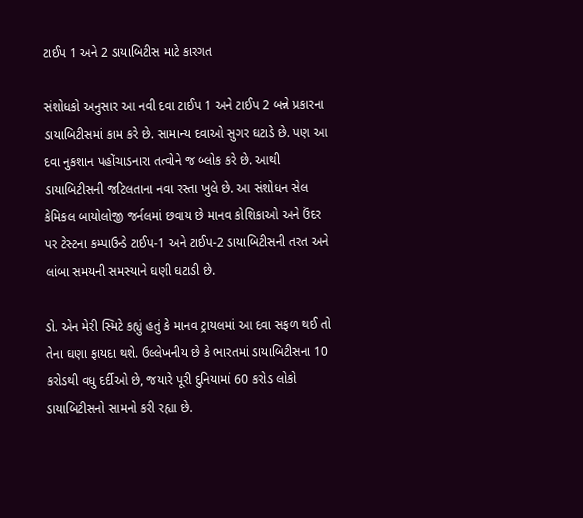ટાઈપ 1 અને 2 ડાયાબિટીસ માટે કારગત

સંશોધકો અનુસાર આ નવી દવા ટાઈપ 1 અને ટાઈપ 2 બન્ને પ્રકારના ડાયાબિટીસમાં કામ કરે છે. સામાન્ય દવાઓ સુગર ઘટાડે છે. પણ આ દવા નુકશાન પહોંચાડનારા તત્વોને જ બ્લોક કરે છે. આથી ડાયાબિટીસની જટિલતાના નવા રસ્તા ખુલે છે. આ સંશોધન સેલ કેમિકલ બાયોલોજી જર્નલમાં છવાય છે માનવ કોશિકાઓ અને ઉંદર પર ટેસ્ટના કમ્પાઉન્ડે ટાઈપ-1 અને ટાઈપ-2 ડાયાબિટીસની તરત અને લાંબા સમયની સમસ્યાને ઘણી ઘટાડી છે.

ડો. એન મેરી સ્મિટે કહ્યું હતું કે માનવ ટ્રાયલમાં આ દવા સફળ થઈ તો તેના ઘણા ફાયદા થશે. ઉલ્લેખનીય છે કે ભારતમાં ડાયાબિટીસના 10 કરોડથી વધુ દર્દીઓ છે, જયારે પૂરી દુનિયામાં 60 કરોડ લોકો ડાયાબિટીસનો સામનો કરી રહ્યા છે.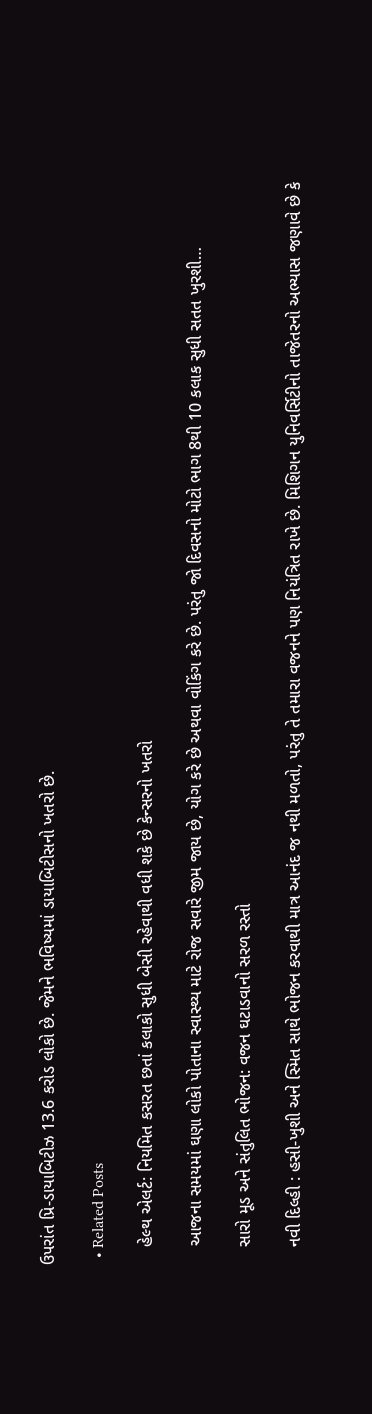ઉપરાંત પ્રિ-ડાયાબિટીઝ 13.6 કરોડ લોકો છે. જેમને ભવિષ્યમાં ડાયાબિટીસનો ખતરો છે.

  • Related Posts

    હેલ્થ એલર્ટ: નિયમિત કસરત છતાં કલાકો સુધી બેસી રહેવાથી વધી શકે છે કેન્સરનો ખતરો

    આજના સમયમાં ઘણા લોકો પોતાના સ્વાસ્થ્ય માટે રોજ સવારે જીમ જાય છે, યોગ કરે છે અથવા વોકિંગ કરે છે. પરંતુ જો દિવસનો મોટો ભાગ 8થી 10 કલાક સુધી સતત ખુરશી…

    સારો મૂડ અને સંતુલિત ભોજન: વજન ઘટાડવાનો સરળ રસ્તો

    નવી દિલ્હી : હસી-ખુશી અને સ્મિત સાથે ભોજન કરવાથી માત્ર આનંદ જ નથી મળતો, પરંતુ તે તમારા વજનને પણ નિયંત્રિત રાખે છે. મિશિગન યુનિવર્સિટીનો તાજેતરનો અભ્યાસ જણાવે છે કે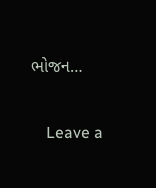ભોજન…

    Leave a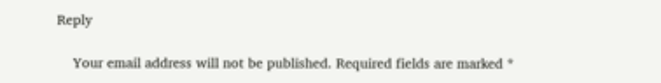Reply

    Your email address will not be published. Required fields are marked *